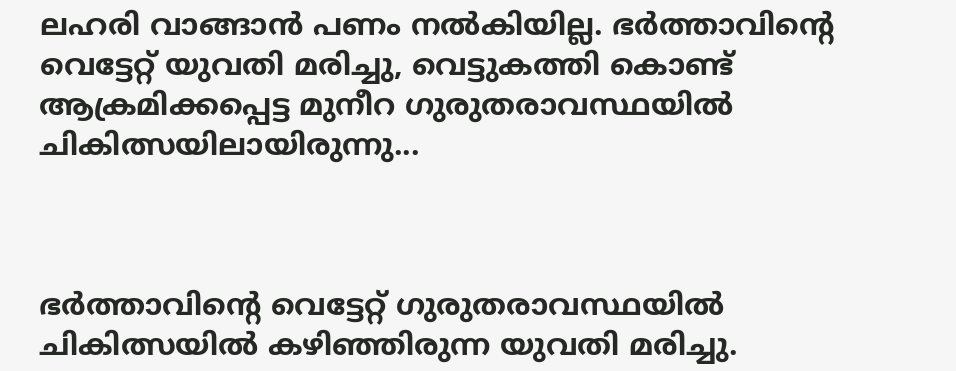ലഹരി വാങ്ങാൻ പണം നല്‍കിയില്ല. ഭര്‍ത്താവിന്റെ വെട്ടേറ്റ് യുവതി മരിച്ചു, വെട്ടുകത്തി കൊണ്ട് ആക്രമിക്കപ്പെട്ട മുനീറ ഗുരുതരാവസ്ഥയില്‍ ചികിത്സയിലായിരുന്നു...



ഭർത്താവിന്റെ വെട്ടേറ്റ് ഗുരുതരാവസ്ഥയില്‍ ചികിത്സയില്‍ കഴിഞ്ഞിരുന്ന യുവതി മരിച്ചു.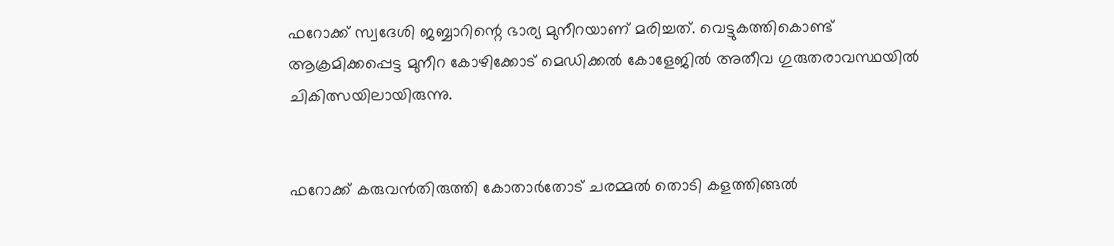ഫറോക്ക് സ്വദേശി ജബ്ബാറിന്റെ ഭാര്യ മുനീറയാണ് മരിച്ചത്. വെട്ടുകത്തികൊണ്ട് ആക്രമിക്കപ്പെട്ട മുനീറ കോഴിക്കോട് മെഡിക്കല്‍ കോളേജില്‍ അതീവ ഗുരുതരാവസ്ഥയില്‍ ചികിത്സയിലായിരുന്നു.


ഫറോക്ക് കരുവൻതിരുത്തി കോതാർതോട് ചരമ്മല്‍ തൊടി കളത്തിങ്ങല്‍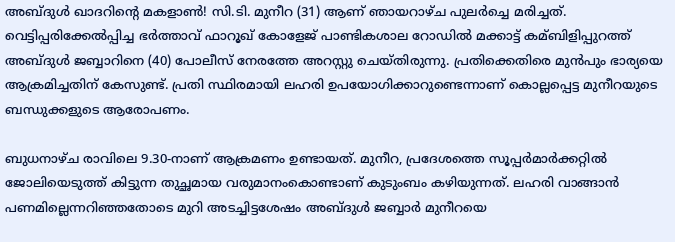അബ്ദുള്‍ ഖാദറിന്റെ മകളാണ്‍! സി.ടി. മുനീറ (31) ആണ് ഞായറാഴ്ച പുലർച്ചെ മരിച്ചത്. വെട്ടിപ്പരിക്കേല്‍പ്പിച്ച ഭർത്താവ് ഫാറൂഖ് കോളേജ് പാണ്ടികശാല റോഡില്‍ മക്കാട്ട് കമ്ബിളിപ്പുറത്ത് അബ്ദുള്‍ ജബ്ബാറിനെ (40) പോലീസ് നേരത്തേ അറസ്റ്റു ചെയ്തിരുന്നു. പ്രതിക്കെതിരെ മുൻപും ഭാര്യയെ ആക്രമിച്ചതിന് കേസുണ്ട്. പ്രതി സ്ഥിരമായി ലഹരി ഉപയോഗിക്കാറുണ്ടെന്നാണ് കൊല്ലപ്പെട്ട മുനീറയുടെ ബന്ധുക്കളുടെ ആരോപണം.

ബുധനാഴ്ച രാവിലെ 9.30-നാണ് ആക്രമണം ഉണ്ടായത്. മുനീറ, പ്രദേശത്തെ സൂപ്പർമാർക്കറ്റില്‍ ജോലിയെടുത്ത് കിട്ടുന്ന തുച്ഛമായ വരുമാനംകൊണ്ടാണ് കുടുംബം കഴിയുന്നത്. ലഹരി വാങ്ങാൻ പണമില്ലെന്നറിഞ്ഞതോടെ മുറി അടച്ചിട്ടശേഷം അബ്ദുള്‍ ജബ്ബാർ മുനീറയെ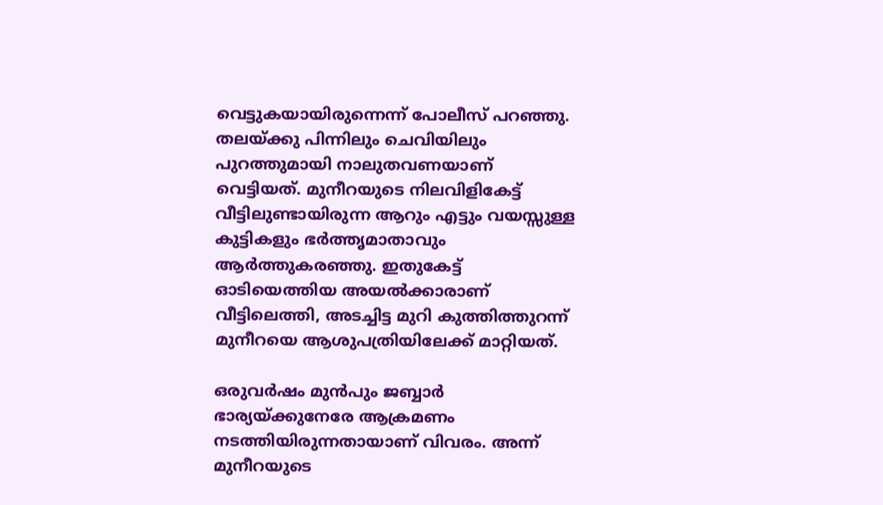വെട്ടുകയായിരുന്നെന്ന് പോലീസ് പറഞ്ഞു. തലയ്‌ക്കു പിന്നിലും ചെവിയിലും പുറത്തുമായി നാലുതവണയാണ് വെട്ടിയത്. മുനീറയുടെ നിലവിളികേട്ട് വീട്ടിലുണ്ടായിരുന്ന ആറും എട്ടും വയസ്സുള്ള കുട്ടികളും ഭർത്തൃമാതാവും ആർത്തുകരഞ്ഞു. ഇതുകേട്ട് ഓടിയെത്തിയ അയല്‍ക്കാരാണ് വീട്ടിലെത്തി, അടച്ചിട്ട മുറി കുത്തിത്തുറന്ന് മുനീറയെ ആശുപത്രിയിലേക്ക് മാറ്റിയത്.

ഒരുവർഷം മുൻപും ജബ്ബാർ ഭാര്യയ്‌ക്കുനേരേ ആക്രമണം നടത്തിയിരുന്നതായാണ് വിവരം. അന്ന് മുനീറയുടെ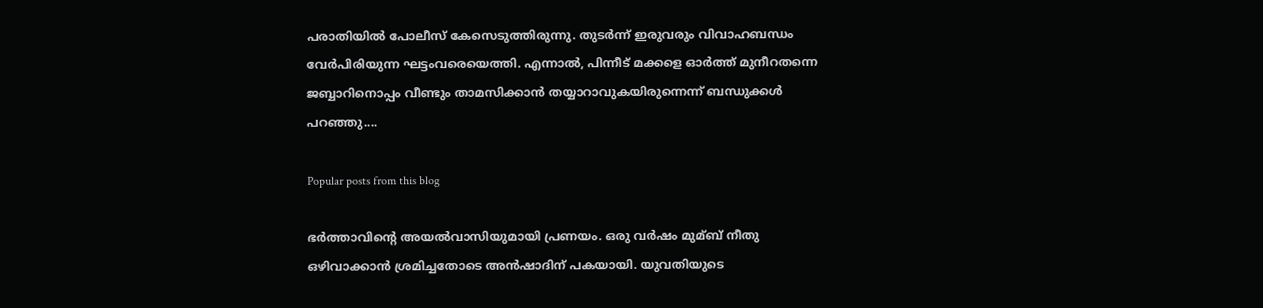പരാതിയില്‍ പോലീസ് കേസെടുത്തിരുന്നു. തുടർന്ന് ഇരുവരും വിവാഹബന്ധം വേർപിരിയുന്ന ഘട്ടംവരെയെത്തി. എന്നാല്‍, പിന്നീട് മക്കളെ ഓർത്ത് മുനീറതന്നെ ജബ്ബാറിനൊപ്പം വീണ്ടും താമസിക്കാൻ തയ്യാറാവുകയിരുന്നെന്ന് ബന്ധുക്കള്‍ പറഞ്ഞു....

Popular posts from this blog

ഭര്‍ത്താവിന്റെ അയല്‍വാസിയുമായി പ്രണയം. ഒരു വര്‍ഷം മുമ്ബ് നീതു ഒഴിവാക്കാൻ ശ്രമിച്ചതോടെ അൻഷാദിന് പകയായി. യുവതിയുടെ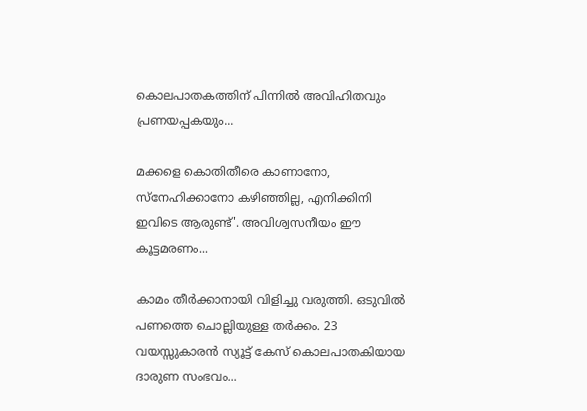കൊലപാതകത്തിന് പിന്നില്‍ അവിഹിതവും പ്രണയപ്പകയും...

മക്കളെ കൊതിതീരെ കാണാനോ, സ്നേഹിക്കാനോ കഴിഞ്ഞില്ല, എനിക്കിനി ഇവിടെ ആരുണ്ട്'. അവിശ്വസനീയം ഈ കൂട്ടമരണം...

കാമം തീര്‍ക്കാനായി വിളിച്ചു വരുത്തി. ഒടുവില്‍ പണത്തെ ചൊല്ലിയുള്ള തര്‍ക്കം. 23 വയസ്സുകാരൻ സ്യൂട്ട് കേസ് കൊലപാതകിയായ ദാരുണ സംഭവം...